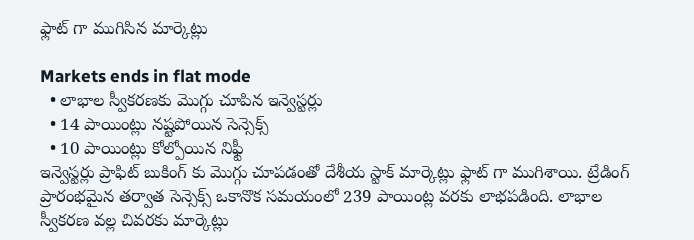ఫ్లాట్ గా ముగిసిన మార్కెట్లు

Markets ends in flat mode
  • లాభాల స్వీకరణకు మొగ్గు చూపిన ఇన్వెస్టర్లు
  • 14 పాయింట్లు నష్టపోయిన సెన్సెక్స్
  • 10 పాయింట్లు కోల్పోయిన నిఫ్టీ
ఇన్వెస్టర్లు ప్రాఫిట్ బుకింగ్ కు మొగ్గు చూపడంతో దేశీయ స్టాక్ మార్కెట్లు ఫ్లాట్ గా ముగిశాయి. ట్రేడింగ్ ప్రారంభమైన తర్వాత సెన్సెక్స్ ఒకానొక సమయంలో 239 పాయింట్ల వరకు లాభపడింది. లాభాల స్వీకరణ వల్ల చివరకు మార్కెట్లు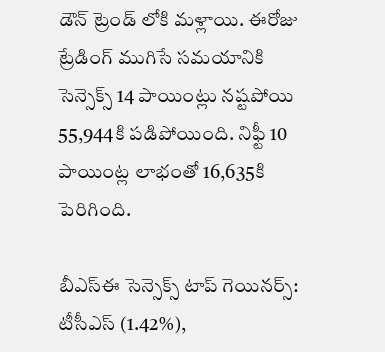డౌన్ ట్రెండ్ లోకి మళ్లాయి. ఈరోజు ట్రేడింగ్ ముగిసే సమయానికి సెన్సెక్స్ 14 పాయింట్లు నష్టపోయి 55,944కి పడిపోయింది. నిఫ్టీ 10 పాయింట్ల లాభంతో 16,635కి పెరిగింది.

బీఎస్ఈ సెన్సెక్స్ టాప్ గెయినర్స్:
టీసీఎస్ (1.42%),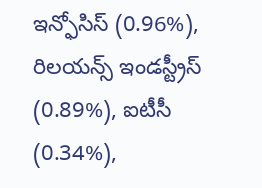ఇన్ఫోసిస్ (0.96%), రిలయన్స్ ఇండస్ట్రీస్ (0.89%), ఐటీసీ (0.34%),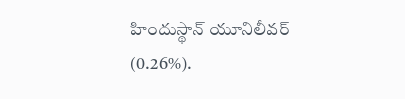హిందుస్థాన్ యూనిలీవర్ (0.26%).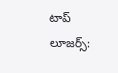టాప్ లూజర్స్: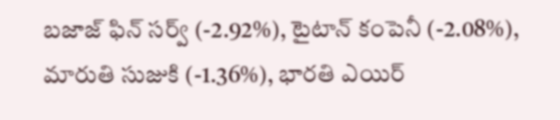బజాజ్ ఫిన్ సర్వ్ (-2.92%), టైటాన్ కంపెనీ (-2.08%), మారుతి సుజుకి (-1.36%), భారతి ఎయిర్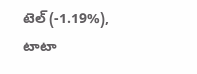టెల్ (-1.19%), టాటా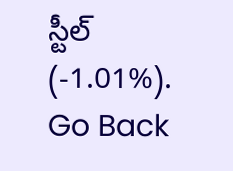స్టీల్ (-1.01%).
Go Back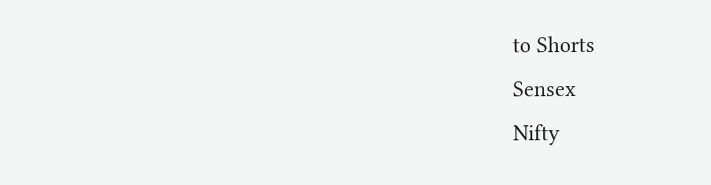to Shorts
Sensex
Nifty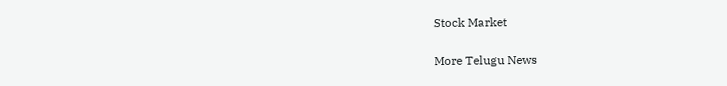Stock Market

More Telugu News